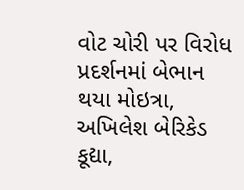વોટ ચોરી પર વિરોધ પ્રદર્શનમાં બેભાન થયા મોઇત્રા, અખિલેશ બેરિકેડ કૂદ્યા,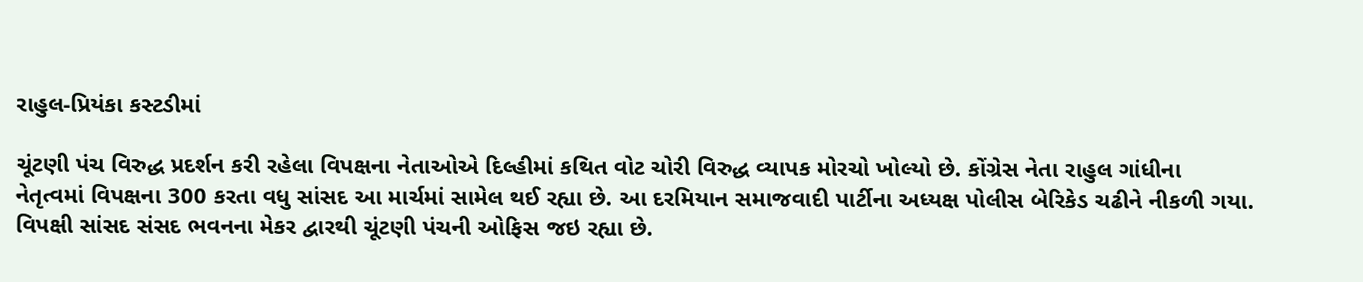રાહુલ-પ્રિયંકા કસ્ટડીમાં

ચૂંટણી પંચ વિરુદ્ધ પ્રદર્શન કરી રહેલા વિપક્ષના નેતાઓએ દિલ્હીમાં કથિત વોટ ચોરી વિરુદ્ધ વ્યાપક મોરચો ખોલ્યો છે. કોંગ્રેસ નેતા રાહુલ ગાંધીના નેતૃત્વમાં વિપક્ષના 300 કરતા વધુ સાંસદ આ માર્ચમાં સામેલ થઈ રહ્યા છે. આ દરમિયાન સમાજવાદી પાર્ટીના અધ્યક્ષ પોલીસ બેરિકેડ ચઢીને નીકળી ગયા. વિપક્ષી સાંસદ સંસદ ભવનના મેકર દ્વારથી ચૂંટણી પંચની ઓફિસ જઇ રહ્યા છે.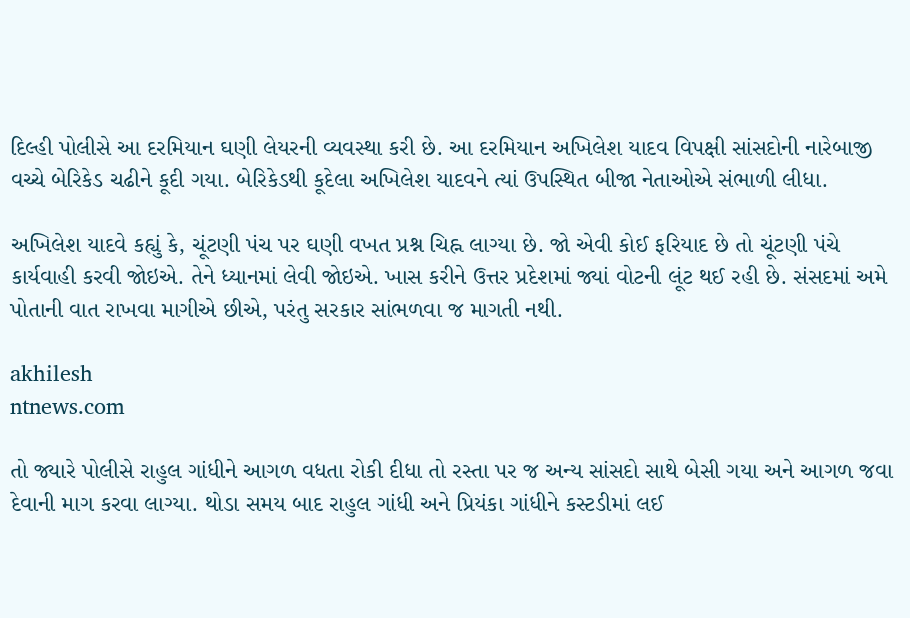દિલ્હી પોલીસે આ દરમિયાન ઘણી લેયરની વ્યવસ્થા કરી છે. આ દરમિયાન અખિલેશ યાદવ વિપક્ષી સાંસદોની નારેબાજી વચ્ચે બેરિકેડ ચઢીને કૂદી ગયા. બેરિકેડથી કૂદેલા અખિલેશ યાદવને ત્યાં ઉપસ્થિત બીજા નેતાઓએ સંભાળી લીધા.

અખિલેશ યાદવે કહ્યું કે, ચૂંટણી પંચ પર ઘણી વખત પ્રશ્ન ચિહ્ન લાગ્યા છે. જો એવી કોઈ ફરિયાદ છે તો ચૂંટણી પંચે કાર્યવાહી કરવી જોઇએ. તેને ધ્યાનમાં લેવી જોઇએ. ખાસ કરીને ઉત્તર પ્રદેશમાં જ્યાં વોટની લૂંટ થઈ રહી છે. સંસદમાં અમે પોતાની વાત રાખવા માગીએ છીએ, પરંતુ સરકાર સાંભળવા જ માગતી નથી.

akhilesh
ntnews.com

તો જ્યારે પોલીસે રાહુલ ગાંધીને આગળ વધતા રોકી દીધા તો રસ્તા પર જ અન્ય સાંસદો સાથે બેસી ગયા અને આગળ જવા દેવાની માગ કરવા લાગ્યા. થોડા સમય બાદ રાહુલ ગાંધી અને પ્રિયંકા ગાંધીને કસ્ટડીમાં લઈ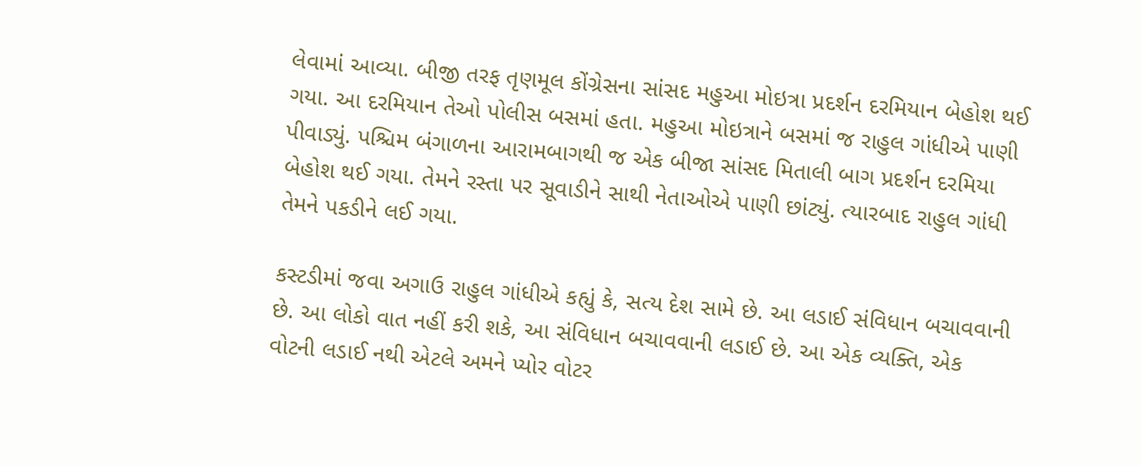લેવામાં આવ્યા. બીજી તરફ તૃણમૂલ કોંગ્રેસના સાંસદ મહુઆ મોઇત્રા પ્રદર્શન દરમિયાન બેહોશ થઈ ગયા. આ દરમિયાન તેઓ પોલીસ બસમાં હતા. મહુઆ મોઇત્રાને બસમાં જ રાહુલ ગાંધીએ પાણી પીવાડ્યું. પશ્ચિમ બંગાળના આરામબાગથી જ એક બીજા સાંસદ મિતાલી બાગ પ્રદર્શન દરમિયા બેહોશ થઈ ગયા. તેમને રસ્તા પર સૂવાડીને સાથી નેતાઓએ પાણી છાંટ્યું. ત્યારબાદ રાહુલ ગાંધી તેમને પકડીને લઈ ગયા.

કસ્ટડીમાં જવા અગાઉ રાહુલ ગાંધીએ કહ્યું કે, સત્ય દેશ સામે છે. આ લડાઈ સંવિધાન બચાવવાની છે. આ લોકો વાત નહીં કરી શકે, આ સંવિધાન બચાવવાની લડાઈ છે. આ એક વ્યક્તિ, એક વોટની લડાઈ નથી એટલે અમને પ્યોર વોટર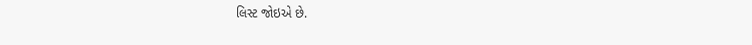લિસ્ટ જોઇએ છે.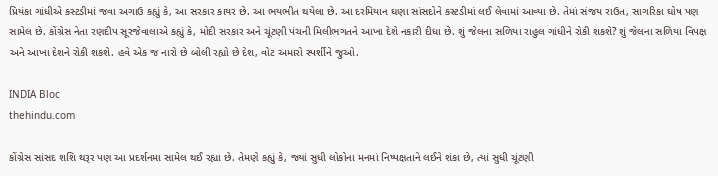પ્રિયંકા ગાંધીએ કસ્ટડીમાં જવા અગાઉ કહ્યું કે, આ સરકાર કાયર છે. આ ભયભીત થયેલા છે. આ દરમિયાન ઘણા સાંસદોને કસ્ટડીમાં લઈ લેવામાં આવ્યા છે. તેમાં સંજય રાઉત, સાગરિકા ઘોષ પણ સામેલ છે. કોંગ્રેસ નેતા રણદીપ સૂરજેવાલાએ કહ્યું કે, મોદી સરકાર અને ચૂંટણી પંચની મિલીભગતને આખા દેશે નકારી દીધા છે. શું જેલના સળિયા રાહુલ ગાંધીને રોકી શકશે? શું જેલના સળિયા વિપક્ષ અને આખા દેશને રોકી શકશે. હવે એક જ નારો છે બોલી રહ્યો છે દેશ, વોટ અમારો સ્પર્શીને જુઓ.

INDIA Bloc
thehindu.com

કોંગ્રેસ સાંસદ શશિ થરૂર પણ આ પ્રદર્શનમા સામેલ થઈ રહ્યા છે. તેમણે કહ્યું કે, જ્યાં સુધી લોકોના મનમાં નિષ્પક્ષતાને લઈને શંકા છે, ત્યાં સુધી ચૂંટણી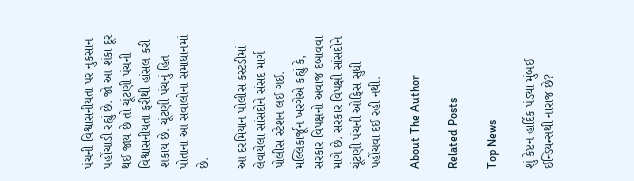પંચની વિશ્વાસનીયતા પર નુકસાન પહોંચાડી રહ્યું છે. જો આ શંકા દૂર થઈ જાય છે તો ચૂંટણી પંચની વિશ્વાસનીયતા ફરીથી હાંસલ કરી શકાય છે. ચૂંટણી પંચનું હિત પોતાના આ સવાલોના સમાધાનમાં  છે.

આ દરમિયાન પોલીસ કસ્ટડીમાં લેવાયેલા સાંસદોને સંસદ માર્ગ પોલીસ સ્ટેશન લઈ ગઈ. મલ્લિકાર્જૂન ખરગેએ કહ્યું કે, સરકાર વિપક્ષનો અવાજ દબાવવા માગે છે. સરકાર વિપક્ષી સાંસદોને ચૂંટણી પંચની ઓફિસ સુધી પહોંચવા દઈ રહી નથી.

About The Author

Related Posts

Top News

શું કેપ્ટન હાર્દિક પંડ્યા મુંબઈ ઈન્ડિયન્સથી નારાજ છે?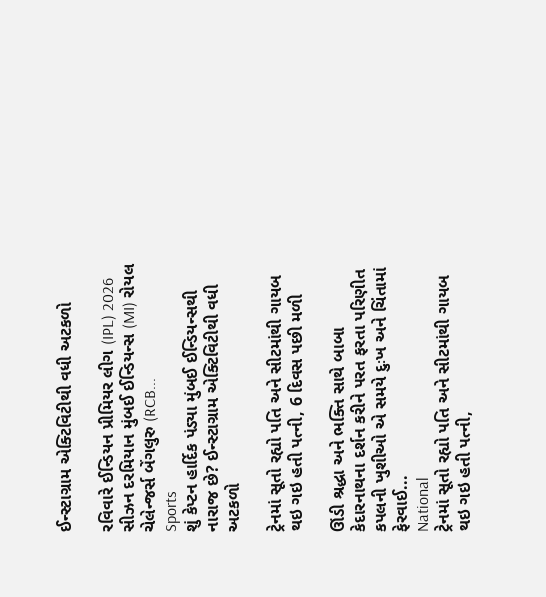ઈન્સ્ટાગ્રામ એક્ટિવિટીથી વધી અટકળો

રવિવારે ઈન્ડિયન પ્રીમિયર લીગ (IPL) 2026 સીઝન દરમિયાન મુંબઈ ઈન્ડિયન્સ (MI) રોયલ ચેલેન્જર્સ બેંગલુરુ (RCB...
Sports
શું કેપ્ટન હાર્દિક પંડ્યા મુંબઈ ઈન્ડિયન્સથી નારાજ છે? ઈન્સ્ટાગ્રામ એક્ટિવિટીથી વધી અટકળો

ટ્રેનમાં સૂતો રહ્યો પતિ અને સીટમાંથી ગાયબ થઇ ગઇ હતી પત્ની, 6 દિવસ પછી મળી

ઊંડી શ્રદ્ધા અને ભક્તિ સાથે બાબા કેદારનાથના દર્શન કરીને પરત ફરતા પરિણીત કપલની ખુશીઓ એ સમયે દુઃખ અને ચિંતામાં ફેરવાઈ...
National
ટ્રેનમાં સૂતો રહ્યો પતિ અને સીટમાંથી ગાયબ થઇ ગઇ હતી પત્ની,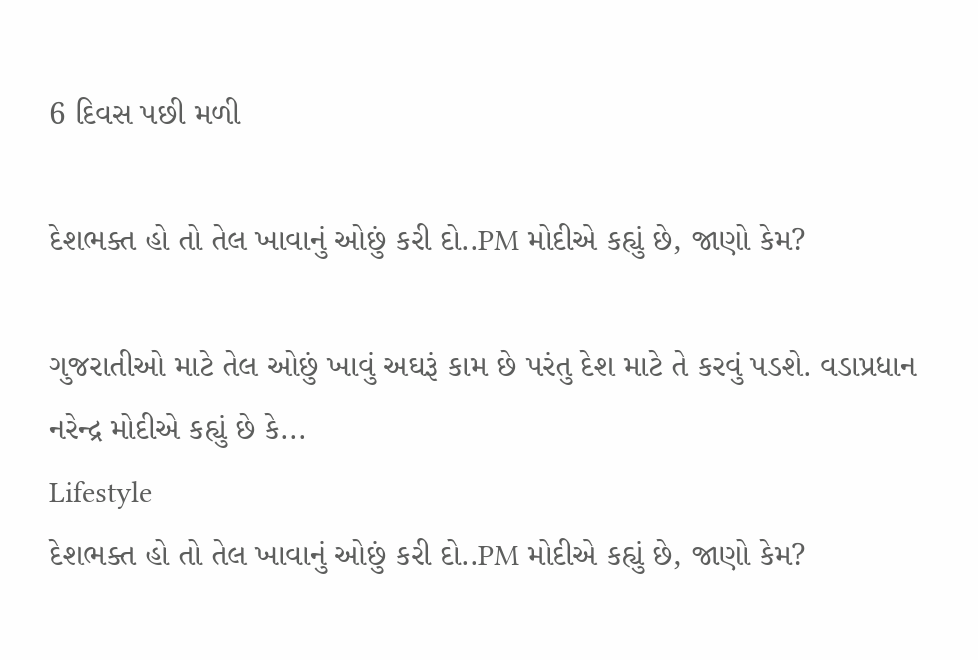6 દિવસ પછી મળી

દેશભક્ત હો તો તેલ ખાવાનું ઓછું કરી દો..PM મોદીએ કહ્યું છે, જાણો કેમ?

ગુજરાતીઓ માટે તેલ ઓછું ખાવું અઘરૂં કામ છે પરંતુ દેશ માટે તે કરવું પડશે. વડાપ્રધાન નરેન્દ્ર મોદીએ કહ્યું છે કે...
Lifestyle
દેશભક્ત હો તો તેલ ખાવાનું ઓછું કરી દો..PM મોદીએ કહ્યું છે, જાણો કેમ?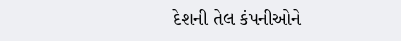દેશની તેલ કંપનીઓને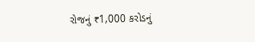રોજનું ₹1,000 કરોડનું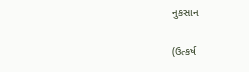નુકસાન

(ઉત્કર્ષ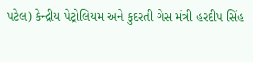પટેલ) કેન્દ્રીય પેટ્રોલિયમ અને કુદરતી ગેસ મંત્રી હરદીપ સિંહ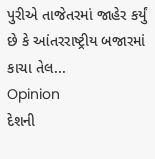પુરીએ તાજેતરમાં જાહેર કર્યું છે કે આંતરરાષ્ટ્રીય બજારમાં કાચા તેલ...
Opinion
દેશની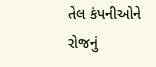તેલ કંપનીઓને રોજનું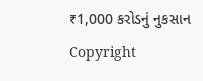₹1,000 કરોડનું નુકસાન
Copyright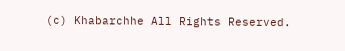(c) Khabarchhe All Rights Reserved.